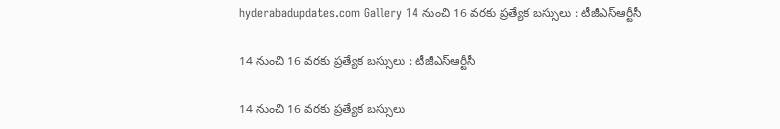hyderabadupdates.com Gallery 14 నుంచి 16 వ‌ర‌కు ప్ర‌త్యేక బ‌స్సులు : టీజీఎస్ఆర్టీసీ

14 నుంచి 16 వ‌ర‌కు ప్ర‌త్యేక బ‌స్సులు : టీజీఎస్ఆర్టీసీ

14 నుంచి 16 వ‌ర‌కు ప్ర‌త్యేక బ‌స్సులు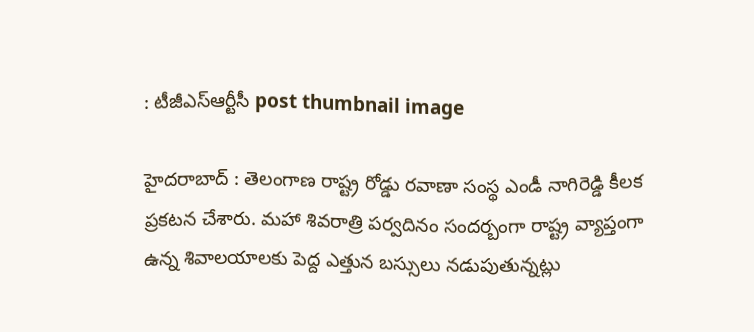: టీజీఎస్ఆర్టీసీ post thumbnail image

హైద‌రాబాద్ : తెలంగాణ రాష్ట్ర రోడ్డు ర‌వాణా సంస్థ ఎండీ నాగిరెడ్డి కీల‌క ప్ర‌క‌ట‌న చేశారు. మ‌హా శివ‌రాత్రి ప‌ర్వ‌దినం సంద‌ర్బంగా రాష్ట్ర వ్యాప్తంగా ఉన్న శివాల‌యాల‌కు పెద్ద ఎత్తున బ‌స్సులు న‌డుపుతున్న‌ట్లు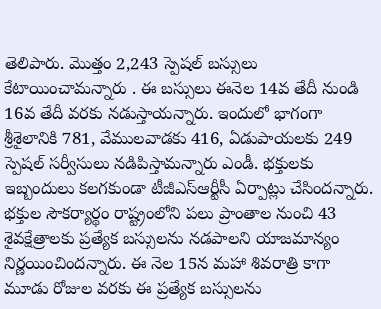తెలిపారు. మొత్తం 2,243 స్పెష‌ల్ బ‌స్సులు కేటాయించామ‌న్నారు . ఈ బ‌స్సులు ఈనెల 14వ తేదీ నుండి 16వ తేదీ వ‌ర‌కు న‌డుస్తాయ‌న్నారు. ఇందులో భాగంగా శ్రీశైలానికి 781, వేములవాడకు 416, ఏడుపాయలకు 249 స్పెషల్ సర్వీసులు న‌డిపిస్తామ‌న్నారు ఎండీ. భక్తులకు ఇబ్బందులు కలగకుండా టీజీఎస్ఆర్టీసీ ఏర్పాట్లు చేసింద‌న్నారు. భక్తుల సౌకర్యార్థం రాష్ట్రంలోని పలు ప్రాంతాల నుంచి 43 శైవక్షేత్రాలకు ప్రత్యేక బస్సులను నడపాలని యాజమాన్యం నిర్ణయించింద‌న్నారు. ఈ నెల 15న మహా శివరాత్రి కాగా మూడు రోజుల వరకు ఈ ప్రత్యేక బస్సులను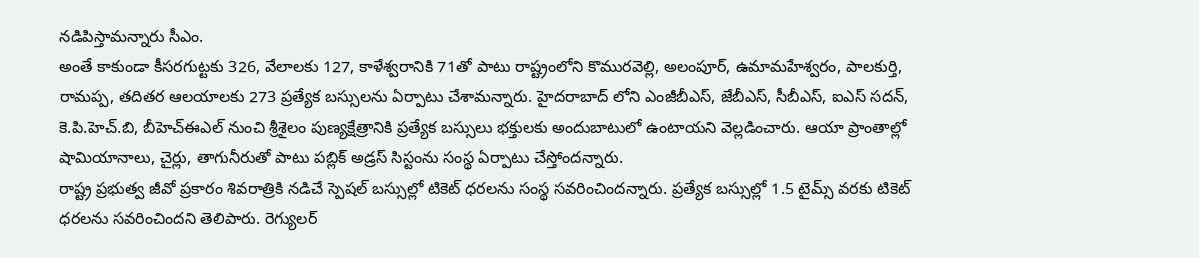న‌డిపిస్తామ‌న్నారు సీఎం.
అంతే కాకుండా కీసరగుట్టకు 326, వేలాలకు 127, కాళేశ్వరానికి 71తో పాటు రాష్ట్రంలోని కొమురవెల్లి, అలంపూర్, ఉమామహేశ్వరం, పాలకుర్తి, రామప్ప, తదితర ఆలయాలకు 273 ప్రత్యేక బస్సులను ఏర్పాటు చేశామ‌న్నారు. హైదరాబాద్ లోని ఎంజీబీఎస్, జేబీఎస్, సీబీఎస్, ఐఎస్ సదన్, కె.పి.హెచ్.బి, బీహెచ్ఈఎల్ నుంచి శ్రీశైలం పుణ్యక్షేత్రానికి ప్రత్యేక బస్సులు భక్తులకు అందుబాటులో ఉంటాయ‌ని వెల్ల‌డించారు. ఆయా ప్రాంతాల్లో షామియానాలు, చైర్లు, తాగునీరుతో పాటు పబ్లిక్ అడ్రస్ సిస్టంను సంస్థ ఏర్పాటు చేస్తోందన్నారు.
రాష్ట్ర ప్రభుత్వ జీవో ప్రకారం శివరాత్రికి నడిచే స్పెషల్ బస్సుల్లో టికెట్ ధరలను సంస్థ సవరించిందన్నారు. ప్రత్యేక బస్సుల్లో 1.5 టైమ్స్ వరకు టికెట్ ధరలను సవరించిందని తెలిపారు. రెగ్యులర్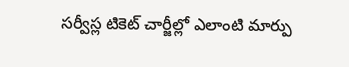సర్వీస్ల టికెట్ చార్జీల్లో ఎలాంటి మార్పు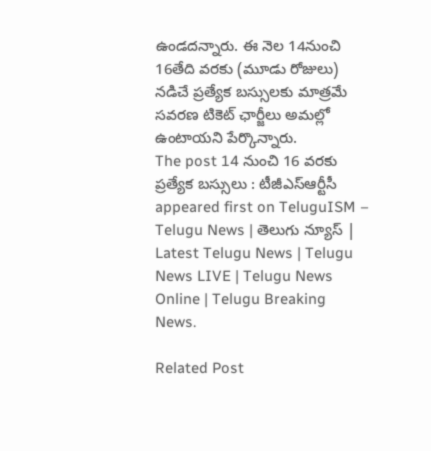ఉండదన్నారు. ఈ నెల 14నుంచి 16తేది వరకు (మూడు రోజులు) నడిచే ప్రత్యేక బస్సులకు మాత్రమే సవరణ టికెట్ ఛార్జీలు అమల్లో ఉంటాయని పేర్కొన్నారు.
The post 14 నుంచి 16 వ‌ర‌కు ప్ర‌త్యేక బ‌స్సులు : టీజీఎస్ఆర్టీసీ appeared first on TeluguISM – Telugu News | తెలుగు న్యూస్ | Latest Telugu News | Telugu News LIVE | Telugu News Online | Telugu Breaking News.

Related Post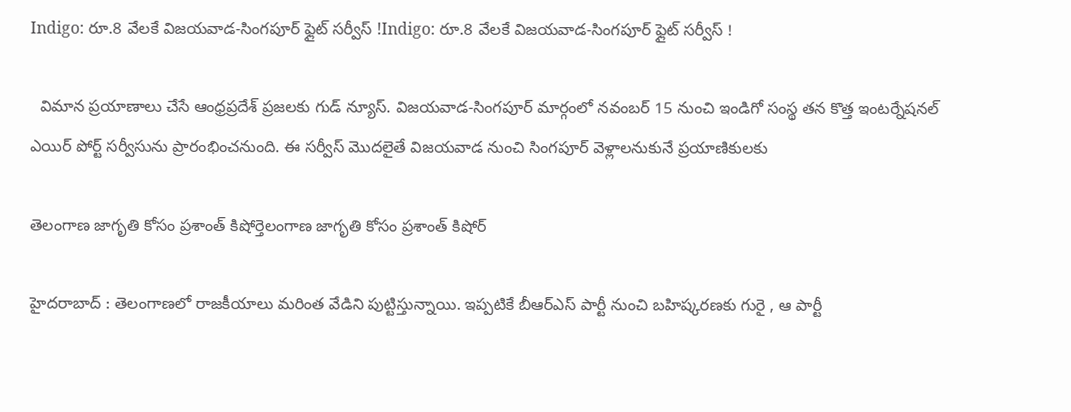Indigo: రూ.8 వేలకే విజయవాడ-సింగపూర్‌ ఫ్లైట్ సర్వీస్ !Indigo: రూ.8 వేలకే విజయవాడ-సింగపూర్‌ ఫ్లైట్ సర్వీస్ !

  విమాన ప్రయాణాలు చేసే ఆంధ్రప్రదేశ్ ప్రజలకు గుడ్ న్యూస్. విజయవాడ-సింగపూర్‌ మార్గంలో నవంబర్‌ 15 నుంచి ఇండిగో సంస్థ తన కొత్త ఇంటర్నేషనల్ ఎయిర్ పోర్ట్ సర్వీసును ప్రారంభించనుంది. ఈ సర్వీస్‌ మొదలైతే విజయవాడ నుంచి సింగపూర్‌ వెళ్లాలనుకునే ప్రయాణికులకు

తెలంగాణ జాగృతి కోసం ప్ర‌శాంత్ కిషోర్తెలంగాణ జాగృతి కోసం ప్ర‌శాంత్ కిషోర్

హైద‌రాబాద్ : తెలంగాణ‌లో రాజ‌కీయాలు మ‌రింత వేడిని పుట్టిస్తున్నాయి. ఇప్ప‌టికే బీఆర్ఎస్ పార్టీ నుంచి బ‌హిష్క‌ర‌ణ‌కు గురై , ఆ పార్టీ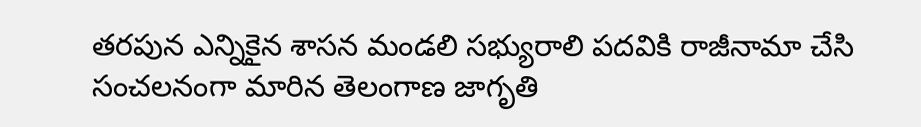త‌ర‌పున ఎన్నికైన శాస‌న మండ‌లి స‌భ్యురాలి ప‌ద‌వికి రాజీనామా చేసి సంచ‌ల‌నంగా మారిన తెలంగాణ జాగృతి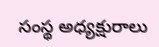సంస్థ అధ్య‌క్షురాలు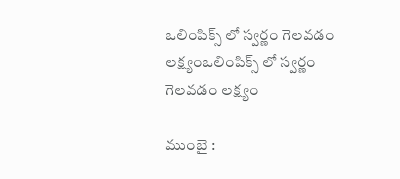ఒలింపిక్స్ లో స్వ‌ర్ణం గెల‌వ‌డం ల‌క్ష్యంఒలింపిక్స్ లో స్వ‌ర్ణం గెల‌వ‌డం ల‌క్ష్యం

ముంబై :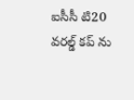ఐసీసీ టి20 వ‌ర‌ల్డ్ క‌ప్ ను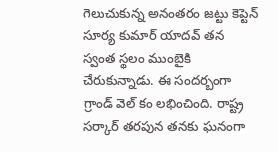గెలుచుకున్న అనంత‌రం జ‌ట్టు కెప్టెన్ సూర్య కుమార్ యాద‌వ్ త‌న స్వంత స్థ‌లం ముంబైకి చేరుకున్నాడు. ఈ సంద‌ర్బంగా గ్రాండ్ వెల్ కం ల‌భించింది. రాష్ట్ర స‌ర్కార్ త‌ర‌పున త‌న‌కు ఘ‌నంగా